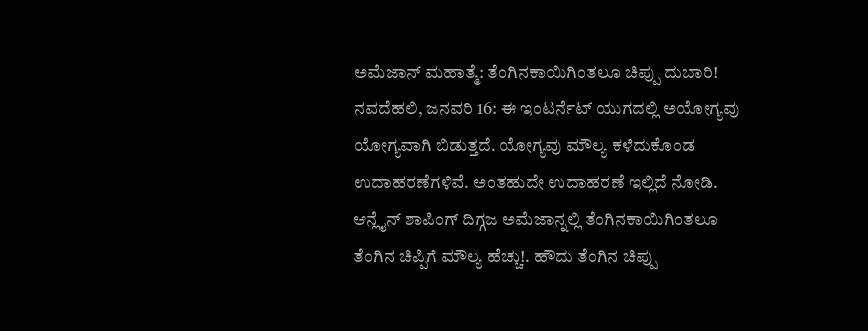ಅಮೆಜಾನ್ ಮಹಾತ್ಮೆ: ತೆಂಗಿನಕಾಯಿಗಿಂತಲೂ ಚಿಪ್ಪು ದುಬಾರಿ!
ನವದೆಹಲಿ, ಜನವರಿ 16: ಈ ಇಂಟರ್ನೆಟ್ ಯುಗದಲ್ಲಿ ಅಯೋಗ್ಯವು ಯೋಗ್ಯವಾಗಿ ಬಿಡುತ್ತದೆ. ಯೋಗ್ಯವು ಮೌಲ್ಯ ಕಳೆದುಕೊಂಡ ಉದಾಹರಣೆಗಳಿವೆ. ಅಂತಹುದೇ ಉದಾಹರಣೆ ಇಲ್ಲಿದೆ ನೋಡಿ.
ಆನ್ಲೈನ್ ಶಾಪಿಂಗ್ ದಿಗ್ಗಜ ಅಮೆಜಾನ್ನಲ್ಲಿ ತೆಂಗಿನಕಾಯಿಗಿಂತಲೂ ತೆಂಗಿನ ಚಿಪ್ಪಿಗೆ ಮೌಲ್ಯ ಹೆಚ್ಚು!. ಹೌದು ತೆಂಗಿನ ಚಿಪ್ಪು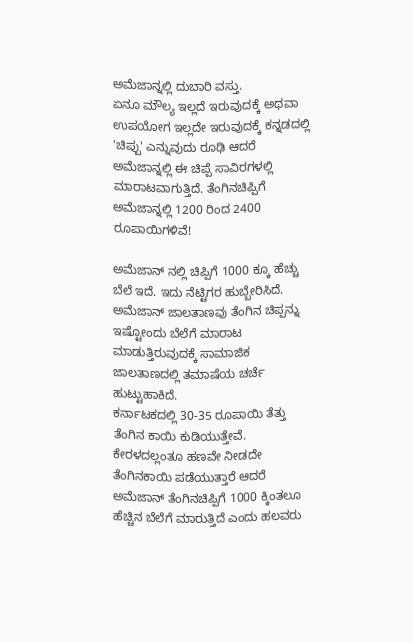ಅಮೆಜಾನ್ನಲ್ಲಿ ದುಬಾರಿ ವಸ್ತು.
ಏನೂ ಮೌಲ್ಯ ಇಲ್ಲದೆ ಇರುವುದಕ್ಕೆ ಅಥವಾ ಉಪಯೋಗ ಇಲ್ಲದೇ ಇರುವುದಕ್ಕೆ ಕನ್ನಡದಲ್ಲಿ 'ಚಿಪ್ಪು' ಎನ್ನುವುದು ರೂಢಿ ಆದರೆ ಅಮೆಜಾನ್ನಲ್ಲಿ ಈ ಚಿಪ್ಪೆ ಸಾವಿರಗಳಲ್ಲಿ ಮಾರಾಟವಾಗುತ್ತಿದೆ. ತೆಂಗಿನಚಿಪ್ಪಿಗೆ ಅಮೆಜಾನ್ನಲ್ಲಿ 1200 ರಿಂದ 2400 ರೂಪಾಯಿಗಳಿವೆ!

ಅಮೆಜಾನ್ ನಲ್ಲಿ ಚಿಪ್ಪಿಗೆ 1000 ಕ್ಕೂ ಹೆಚ್ಚು ಬೆಲೆ ಇದೆ. ಇದು ನೆಟ್ಟಿಗರ ಹುಬ್ಬೇರಿಸಿದೆ. ಅಮೆಜಾನ್ ಜಾಲತಾಣವು ತೆಂಗಿನ ಚಿಪ್ಪನ್ನು ಇಷ್ಟೋಂದು ಬೆಲೆಗೆ ಮಾರಾಟ ಮಾಡುತ್ತಿರುವುದಕ್ಕೆ ಸಾಮಾಜಿಕ ಜಾಲತಾಣದಲ್ಲಿ ತಮಾಷೆಯ ಚರ್ಚೆ ಹುಟ್ಟುಹಾಕಿದೆ.
ಕರ್ನಾಟಕದಲ್ಲಿ 30-35 ರೂಪಾಯಿ ತೆತ್ತು ತೆಂಗಿನ ಕಾಯಿ ಕುಡಿಯುತ್ತೇವೆ. ಕೇರಳದಲ್ಲಂತೂ ಹಣವೇ ನೀಡದೇ ತೆಂಗಿನಕಾಯಿ ಪಡೆಯುತ್ತಾರೆ ಆದರೆ ಅಮೆಜಾನ್ ತೆಂಗಿನಚಿಪ್ಪಿಗೆ 1000 ಕ್ಕಿಂತಲೂ ಹೆಚ್ಚಿನ ಬೆಲೆಗೆ ಮಾರುತ್ತಿದೆ ಎಂದು ಹಲವರು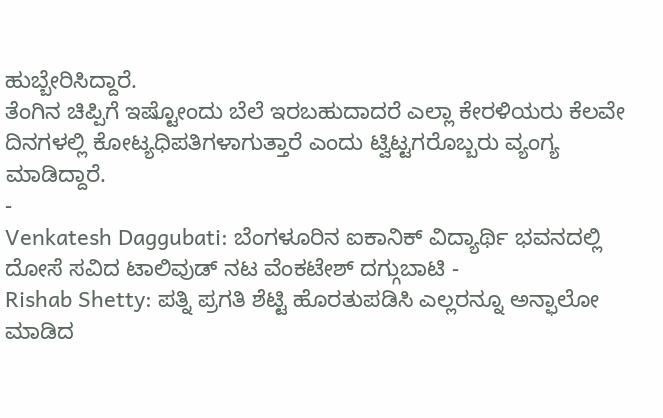ಹುಬ್ಬೇರಿಸಿದ್ದಾರೆ.
ತೆಂಗಿನ ಚಿಪ್ಪಿಗೆ ಇಷ್ಟೋಂದು ಬೆಲೆ ಇರಬಹುದಾದರೆ ಎಲ್ಲಾ ಕೇರಳಿಯರು ಕೆಲವೇ ದಿನಗಳಲ್ಲಿ ಕೋಟ್ಯಧಿಪತಿಗಳಾಗುತ್ತಾರೆ ಎಂದು ಟ್ವಿಟ್ಟಗರೊಬ್ಬರು ವ್ಯಂಗ್ಯ ಮಾಡಿದ್ದಾರೆ.
-
Venkatesh Daggubati: ಬೆಂಗಳೂರಿನ ಐಕಾನಿಕ್ ವಿದ್ಯಾರ್ಥಿ ಭವನದಲ್ಲಿ ದೋಸೆ ಸವಿದ ಟಾಲಿವುಡ್ ನಟ ವೆಂಕಟೇಶ್ ದಗ್ಗುಬಾಟಿ -
Rishab Shetty: ಪತ್ನಿ ಪ್ರಗತಿ ಶೆಟ್ಟಿ ಹೊರತುಪಡಿಸಿ ಎಲ್ಲರನ್ನೂ ಅನ್ಫಾಲೋ ಮಾಡಿದ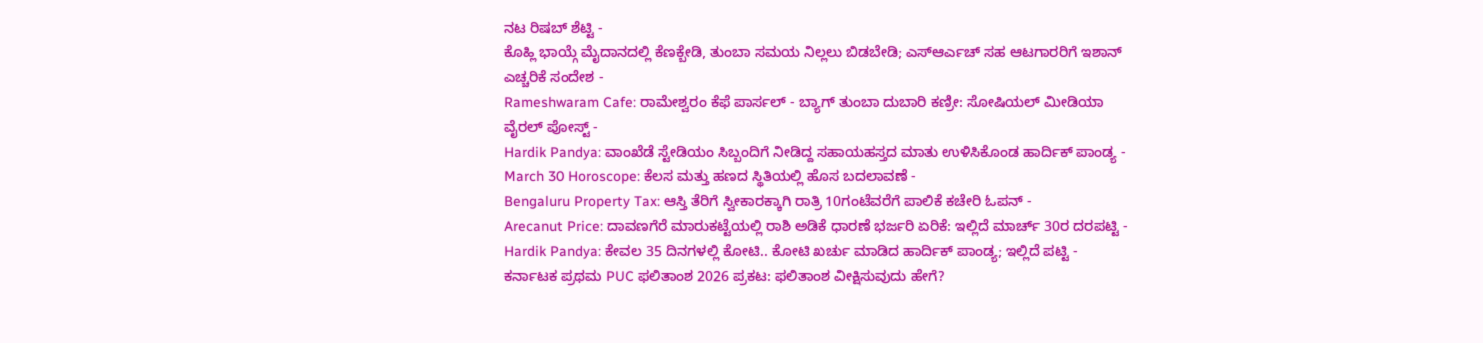ನಟ ರಿಷಬ್ ಶೆಟ್ಟಿ -
ಕೊಹ್ಲಿ ಭಾಯ್ಗೆ ಮೈದಾನದಲ್ಲಿ ಕೆಣಕ್ಬೇಡಿ, ತುಂಬಾ ಸಮಯ ನಿಲ್ಲಲು ಬಿಡಬೇಡಿ; ಎಸ್ಆರ್ಎಚ್ ಸಹ ಆಟಗಾರರಿಗೆ ಇಶಾನ್ ಎಚ್ಚರಿಕೆ ಸಂದೇಶ -
Rameshwaram Cafe: ರಾಮೇಶ್ವರಂ ಕೆಫೆ ಪಾರ್ಸಲ್ - ಬ್ಯಾಗ್ ತುಂಬಾ ದುಬಾರಿ ಕಣ್ರೀ: ಸೋಷಿಯಲ್ ಮೀಡಿಯಾ ವೈರಲ್ ಪೋಸ್ಟ್ -
Hardik Pandya: ವಾಂಖೆಡೆ ಸ್ಟೇಡಿಯಂ ಸಿಬ್ಬಂದಿಗೆ ನೀಡಿದ್ದ ಸಹಾಯಹಸ್ತದ ಮಾತು ಉಳಿಸಿಕೊಂಡ ಹಾರ್ದಿಕ್ ಪಾಂಡ್ಯ -
March 30 Horoscope: ಕೆಲಸ ಮತ್ತು ಹಣದ ಸ್ಥಿತಿಯಲ್ಲಿ ಹೊಸ ಬದಲಾವಣೆ -
Bengaluru Property Tax: ಆಸ್ತಿ ತೆರಿಗೆ ಸ್ವೀಕಾರಕ್ಕಾಗಿ ರಾತ್ರಿ 10ಗಂಟೆವರೆಗೆ ಪಾಲಿಕೆ ಕಚೇರಿ ಓಪನ್ -
Arecanut Price: ದಾವಣಗೆರೆ ಮಾರುಕಟ್ಟೆಯಲ್ಲಿ ರಾಶಿ ಅಡಿಕೆ ಧಾರಣೆ ಭರ್ಜರಿ ಏರಿಕೆ: ಇಲ್ಲಿದೆ ಮಾರ್ಚ್ 30ರ ದರಪಟ್ಟಿ -
Hardik Pandya: ಕೇವಲ 35 ದಿನಗಳಲ್ಲಿ ಕೋಟಿ.. ಕೋಟಿ ಖರ್ಚು ಮಾಡಿದ ಹಾರ್ದಿಕ್ ಪಾಂಡ್ಯ; ಇಲ್ಲಿದೆ ಪಟ್ಟಿ -
ಕರ್ನಾಟಕ ಪ್ರಥಮ PUC ಫಲಿತಾಂಶ 2026 ಪ್ರಕಟ: ಫಲಿತಾಂಶ ವೀಕ್ಷಿಸುವುದು ಹೇಗೆ?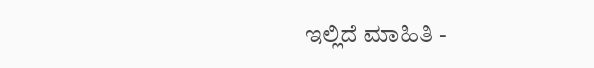ಇಲ್ಲಿದೆ ಮಾಹಿತಿ -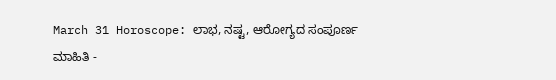March 31 Horoscope: ಲಾಭ, ನಷ್ಟ, ಆರೋಗ್ಯದ ಸಂಪೂರ್ಣ ಮಾಹಿತಿ -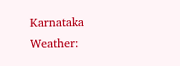Karnataka Weather: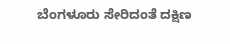ಬೆಂಗಳೂರು ಸೇರಿದಂತೆ ದಕ್ಷಿಣ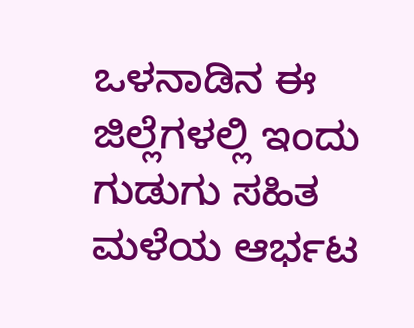ಒಳನಾಡಿನ ಈ ಜಿಲ್ಲೆಗಳಲ್ಲಿ ಇಂದು ಗುಡುಗು ಸಹಿತ ಮಳೆಯ ಆರ್ಭಟ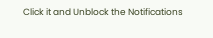Click it and Unblock the Notifications